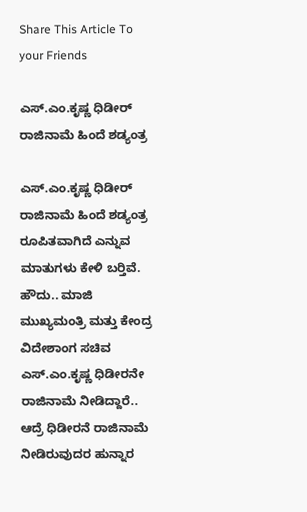Share This Article To your Friends

ಎಸ್.ಎಂ.ಕೃಷ್ಣ ಧಿಡೀರ‍್ ರಾಜಿನಾಮೆ ಹಿಂದೆ ಶಡ್ಯಂತ್ರ

ಎಸ್.ಎಂ.ಕೃಷ್ಣ ಧಿಡೀರ‍್ ರಾಜಿನಾಮೆ ಹಿಂದೆ ಶಡ್ಯಂತ್ರ ರೂಪಿತವಾಗಿದೆ ಎನ್ನುವ ಮಾತುಗಳು ಕೇಳಿ ಬರ‍್ತಿವೆ.
ಹೌದು.. ಮಾಜಿ ಮುಖ್ಯಮಂತ್ರಿ ಮತ್ತು ಕೇಂದ್ರ ವಿದೇಶಾಂಗ ಸಚಿವ ಎಸ್.ಎಂ.ಕೃಷ್ಣ ಧಿಡೀರ‍ನೇ ರಾಜಿನಾಮೆ ನೀಡಿದ್ದಾರೆ.. ಆದ್ರೆ ಧಿಡೀರನೆ ರಾಜಿನಾಮೆ ನೀಡಿರುವುದರ ಹುನ್ನಾರ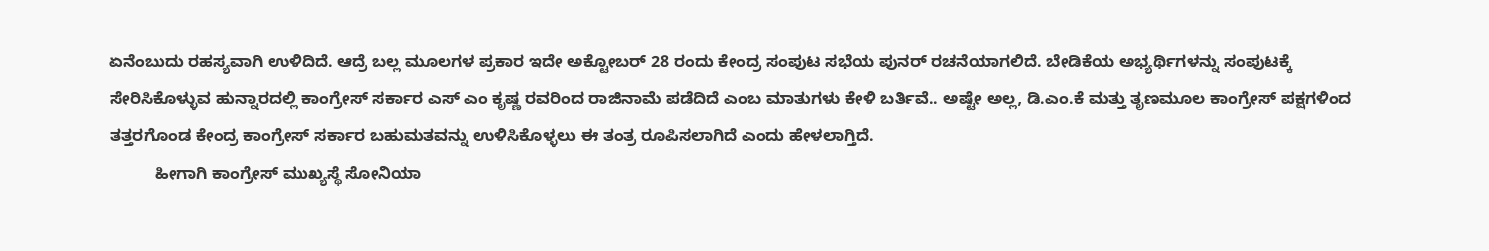ಏನೆಂಬುದು ರಹಸ್ಯವಾಗಿ ಉಳಿದಿದೆ. ಆದ್ರೆ ಬಲ್ಲ ಮೂಲಗಳ ಪ್ರಕಾರ ಇದೇ ಅಕ್ಟೋಬರ‍್ 28 ರಂದು ಕೇಂದ್ರ ಸಂಪುಟ ಸಭೆಯ ಪುನರ‍್ ರಚನೆಯಾಗಲಿದೆ. ಬೇಡಿಕೆಯ ಅಭ್ಯರ್ಥಿಗಳನ್ನು ಸಂಪುಟಕ್ಕೆ ಸೇರಿಸಿಕೊಳ್ಳುವ ಹುನ್ನಾರದಲ್ಲಿ ಕಾಂಗ್ರೇಸ್ ಸರ್ಕಾರ ಎಸ್ ಎಂ ಕೃಷ್ಣ ರವರಿಂದ ರಾಜಿನಾಮೆ ಪಡೆದಿದೆ ಎಂಬ ಮಾತುಗಳು ಕೇಳಿ ಬರ್ತಿವೆ.. ಅಷ್ಟೇ ಅಲ್ಲ, ಡಿ.ಎಂ.ಕೆ ಮತ್ತು ತೃಣಮೂಲ ಕಾಂಗ್ರೇಸ್ ಪಕ್ಷಗಳಿಂದ ತತ್ತರಗೊಂಡ ಕೇಂದ್ರ ಕಾಂಗ್ರೇಸ್ ಸರ್ಕಾರ ಬಹುಮತವನ್ನು ಉಳಿಸಿಕೊಳ್ಳಲು ಈ ತಂತ್ರ ರೂಪಿಸಲಾಗಿದೆ ಎಂದು ಹೇಳಲಾಗ್ತಿದೆ.
          ಹೀಗಾಗಿ ಕಾಂಗ್ರೇಸ್ ಮುಖ್ಯಸ್ಥೆ ಸೋನಿಯಾ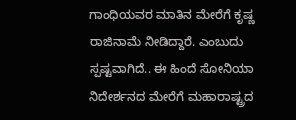ಗಾಂಧಿಯವರ ಮಾತಿನ ಮೇರೆಗೆ ಕೃಷ್ಣ ರಾಜಿನಾಮೆ ನೀಡಿದ್ದಾರೆ. ಎಂಬುದು ಸ್ಪಷ್ಟವಾಗಿದೆ.. ಈ ಹಿಂದೆ ಸೋನಿಯಾ ನಿದೇರ್ಶನದ ಮೇರೆಗೆ ಮಹಾರಾಷ್ಟ್ರದ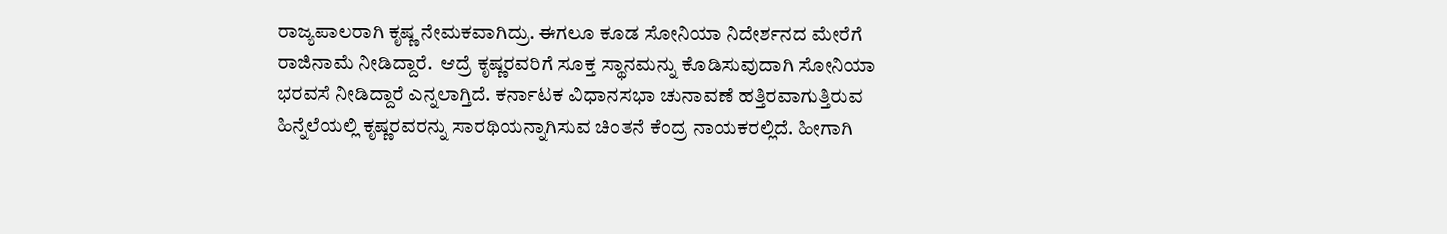ರಾಜ್ಯಪಾಲರಾಗಿ ಕೃಷ್ಣ ನೇಮಕವಾಗಿದ್ರು. ಈಗಲೂ ಕೂಡ ಸೋನಿಯಾ ನಿದೇರ್ಶನದ ಮೇರೆಗೆ ರಾಜಿನಾಮೆ ನೀಡಿದ್ದಾರೆ.  ಆದ್ರೆ ಕೃಷ್ಣರವರಿಗೆ ಸೂಕ್ತ ಸ್ಥಾನಮನ್ನು ಕೊಡಿಸುವುದಾಗಿ ಸೋನಿಯಾ ಭರವಸೆ ನೀಡಿದ್ದಾರೆ ಎನ್ನಲಾಗ್ತಿದೆ. ಕರ್ನಾಟಕ ವಿಧಾನಸಭಾ ಚುನಾವಣೆ ಹತ್ತಿರವಾಗುತ್ತಿರುವ ಹಿನ್ನೆಲೆಯಲ್ಲಿ ಕೃಷ್ಣರವರನ್ನು ಸಾರಥಿಯನ್ನಾಗಿಸುವ ಚಿಂತನೆ ಕೆಂದ್ರ ನಾಯಕರಲ್ಲಿದೆ. ಹೀಗಾಗಿ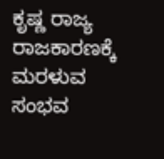ಕೃಷ್ಣ ರಾಜ್ಯ ರಾಜಕಾರಣಕ್ಕೆ ಮರಳುವ ಸಂಭವ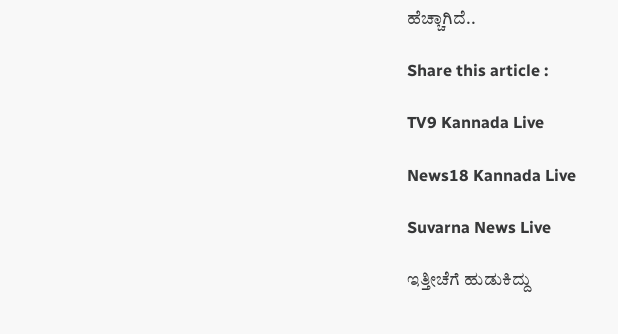ಹೆಚ್ಚಾಗಿದೆ..

Share this article :

TV9 Kannada Live

News18 Kannada Live

Suvarna News Live

ಇತ್ತೀಚೆಗೆ ಹುಡುಕಿದ್ದು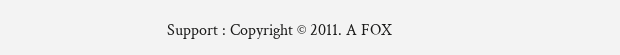Support : Copyright © 2011. A FOX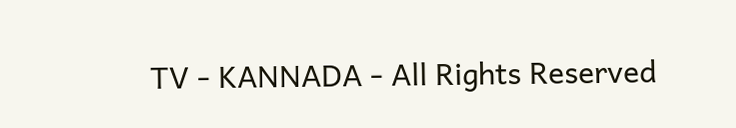TV - KANNADA - All Rights Reserved